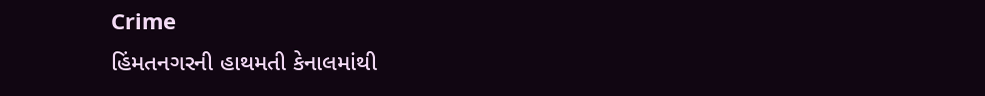Crime
હિંમતનગરની હાથમતી કેનાલમાંથી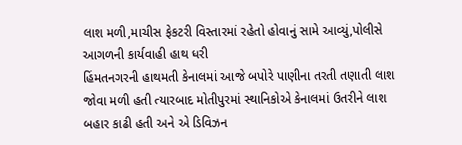લાશ મળી,માચીસ ફેકટરી વિસ્તારમાં રહેતો હોવાનું સામે આવ્યું,પોલીસે આગળની કાર્યવાહી હાથ ધરી
હિંમતનગરની હાથમતી કેનાલમાં આજે બપોરે પાણીના તરતી તણાતી લાશ જોવા મળી હતી ત્યારબાદ મોતીપુરમાં સ્થાનિકોએ કેનાલમાં ઉતરીને લાશ બહાર કાઢી હતી અને એ ડિવિઝન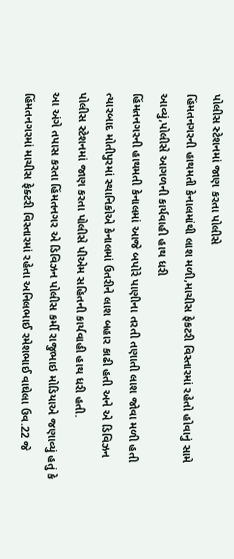પોલીસ સ્ટેશનમાં જાણ કરતા પોલીસે
હિંમતનગરની હાથમતી કેનાલમાંથી લાશ મળી,માચીસ ફેકટરી વિસ્તારમાં રહેતો હોવાનું સામે આવ્યું,પોલીસે આગળની કાર્યવાહી હાથ ધરી
હિંમતનગરની હાથમતી કેનાલમાં આજે બપોરે પાણીના તરતી તણાતી લાશ જોવા મળી હતી ત્યારબાદ મોતીપુરમાં સ્થાનિકોએ કેનાલમાં ઉતરીને લાશ બહાર કાઢી હતી અને એ ડિવિઝન પોલીસ સ્ટેશનમાં જાણ કરતા પોલીસે પીએમ સહિતની કાર્યવાહી હાથ ધરી હતી.
આ અંગે તપાસ કરતા હિંમતનગર એ ડિવિઝન પોલીસ કર્મી રાજુભાઇ મોડિયાએ જણાવ્યું હતું કે હિંમતનગરમાં માચીસ ફેક્ટરી વિસ્તારમાં રહેતા અનિલભાઈ રમેશભાઈ વાઘેલા ઉવ.22 જે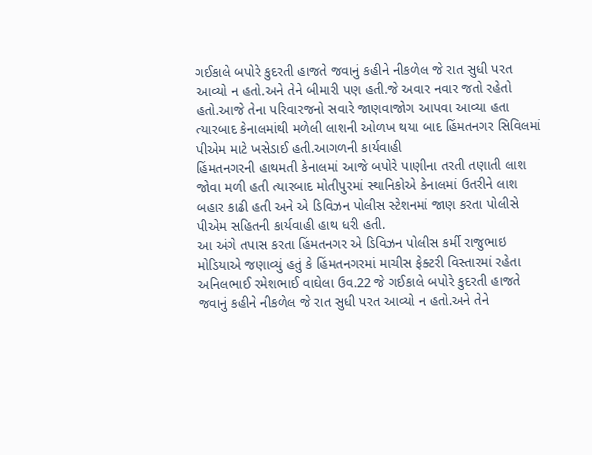ગઈકાલે બપોરે કુદરતી હાજતે જવાનું કહીને નીકળેલ જે રાત સુધી પરત આવ્યો ન હતો.અને તેને બીમારી પણ હતી.જે અવાર નવાર જતો રહેતો હતો.આજે તેના પરિવારજનો સવારે જાણવાજોગ આપવા આવ્યા હતા ત્યારબાદ કેનાલમાંથી મળેલી લાશની ઓળખ થયા બાદ હિંમતનગર સિવિલમાં પીએમ માટે ખસેડાઈ હતી.આગળની કાર્યવાહી
હિંમતનગરની હાથમતી કેનાલમાં આજે બપોરે પાણીના તરતી તણાતી લાશ જોવા મળી હતી ત્યારબાદ મોતીપુરમાં સ્થાનિકોએ કેનાલમાં ઉતરીને લાશ બહાર કાઢી હતી અને એ ડિવિઝન પોલીસ સ્ટેશનમાં જાણ કરતા પોલીસે પીએમ સહિતની કાર્યવાહી હાથ ધરી હતી.
આ અંગે તપાસ કરતા હિંમતનગર એ ડિવિઝન પોલીસ કર્મી રાજુભાઇ મોડિયાએ જણાવ્યું હતું કે હિંમતનગરમાં માચીસ ફેક્ટરી વિસ્તારમાં રહેતા અનિલભાઈ રમેશભાઈ વાઘેલા ઉવ.22 જે ગઈકાલે બપોરે કુદરતી હાજતે જવાનું કહીને નીકળેલ જે રાત સુધી પરત આવ્યો ન હતો.અને તેને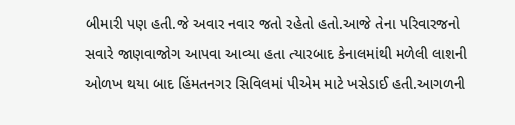બીમારી પણ હતી.જે અવાર નવાર જતો રહેતો હતો.આજે તેના પરિવારજનો સવારે જાણવાજોગ આપવા આવ્યા હતા ત્યારબાદ કેનાલમાંથી મળેલી લાશની ઓળખ થયા બાદ હિંમતનગર સિવિલમાં પીએમ માટે ખસેડાઈ હતી.આગળની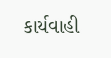કાર્યવાહી